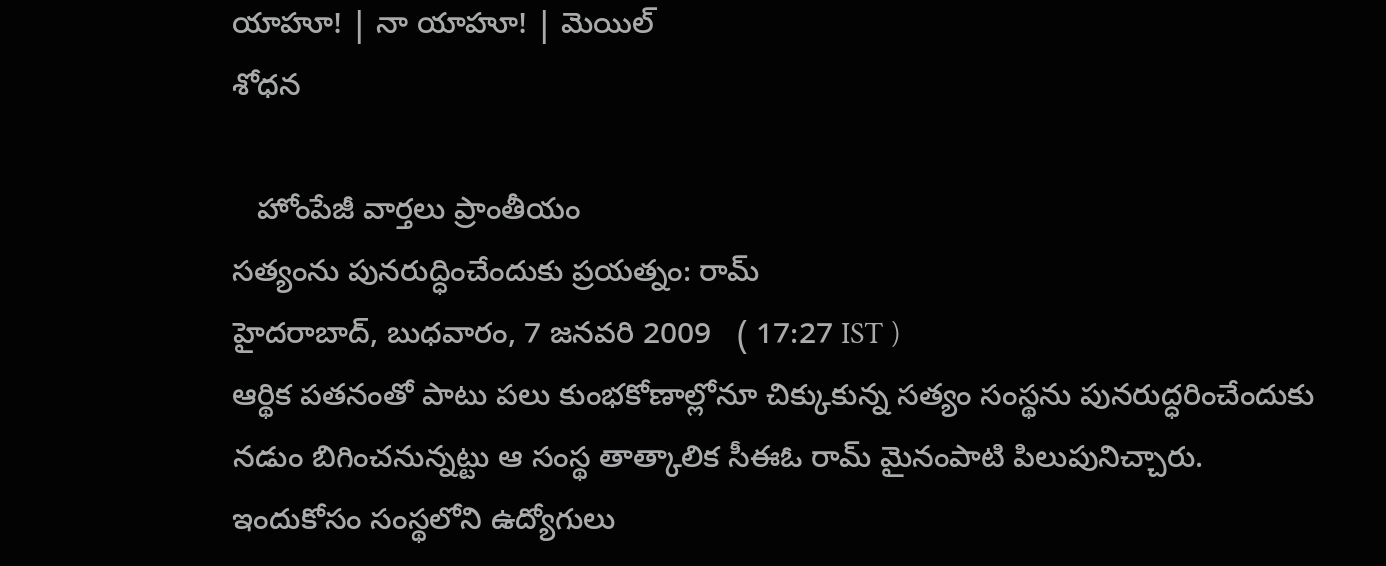యాహూ! | నా యాహూ! | మెయిల్
శోధన

   హోంపేజీ వార్తలు ప్రాంతీయం
సత్యంను పునరుద్ధించేందుకు ప్రయత్నం: రామ్
హైదరాబాద్, బుధవారం, 7 జనవరి 2009   ( 17:27 IST )
ఆర్థిక పతనంతో పాటు పలు కుంభకోణాల్లోనూ చిక్కుకున్న సత్యం సంస్థను పునరుద్ధరించేందుకు నడుం బిగించనున్నట్టు ఆ సంస్థ తాత్కాలిక సీఈఓ రామ్ మైనంపాటి పిలుపునిచ్చారు. ఇందుకోసం సంస్థలోని ఉద్యోగులు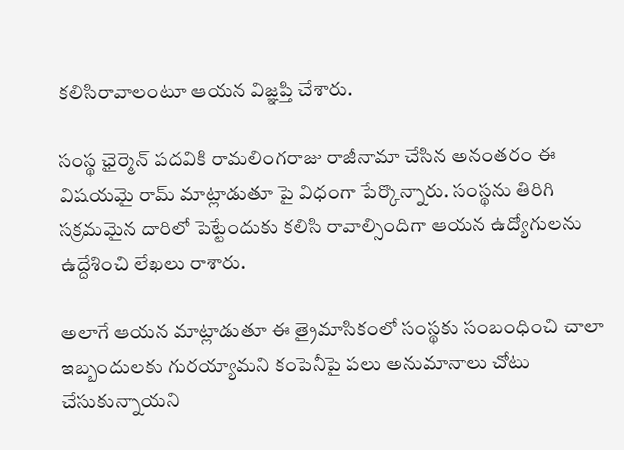కలిసిరావాలంటూ ఆయన విజ్ఞప్తి చేశారు.

సంస్థ ఛైర్మెన్ పదవికి రామలింగరాజు రాజీనామా చేసిన అనంతరం ఈ విషయమై రామ్ మాట్లాడుతూ పై విధంగా పేర్కొన్నారు. సంస్థను తిరిగి సక్రమమైన దారిలో పెట్టేందుకు కలిసి రావాల్సిందిగా ఆయన ఉద్యోగులను ఉద్దేశించి లేఖలు రాశారు.

అలాగే ఆయన మాట్లాడుతూ ఈ త్రైమాసికంలో సంస్థకు సంబంధించి చాలా ఇబ్బందులకు గురయ్యామని కంపెనీపై పలు అనుమానాలు చోటు చేసుకున్నాయని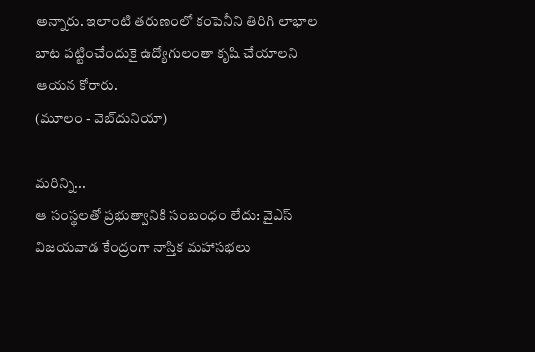అన్నారు. ఇలాంటి తరుణంలో కంపెనీని తిరిగి లాభాల బాట పట్టించేందుకై ఉద్యోగులంతా కృషి చేయాలని ఆయన కోరారు.
(మూలం - వెబ్‌దునియా)

మరిన్ని...
ఆ సంస్థలతో ప్రభుత్వానికి సంబంధం లేదు: వైఎస్
విజయవాడ కేంద్రంగా నాస్తిక మహాసభలు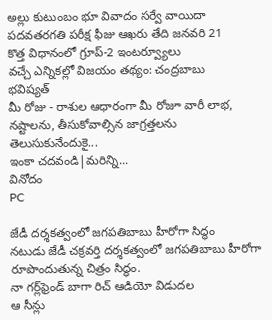అల్లు కుటుంబం భూ వివాదం సర్వే వాయిదా
పదవతరగతి పరీక్ష ఫీజు ఆఖరు తేది జనవరి 21
కొత్త విధానంలో గ్రూప్-2 ఇంటర్వ్యూలు
వచ్చే ఎన్నికల్లో విజయం తథ్యం: చంద్రబాబు
భవిష్యత్
మీ రోజు - రాశుల ఆధారంగా మీ రోజూ వారీ లాభ, నష్టాలను, తీసుకోవాల్సిన జాగ్రత్తలను తెలుసుకునేందుకై...
ఇంకా చదవండి|మరిన్ని...
వినోదం
PC

జేడీ దర్శకత్వంలో జగపతిబాబు హీరోగా సిద్ధం
నటుడు జేడీ చక్రవర్తి దర్శకత్వంలో జగపతిబాబు హీరోగా రూపొందుతున్న చిత్రం సిద్ధం.
నా గర్ల్‌ఫ్రెండ్ బాగా రిచ్ ఆడియో విడుదల
ఆ సీన్లు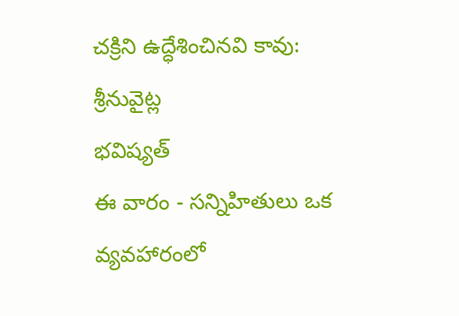చక్రిని ఉద్ధేశించినవి కావు: శ్రీనువైట్ల
భవిష్యత్
ఈ వారం - సన్నిహితులు ఒక వ్యవహారంలో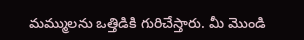మమ్ములను ఒత్తిడికి గురిచేస్తారు. మీ మొండి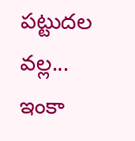పట్టుదల వల్ల...
ఇంకా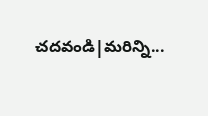చదవండి|మరిన్ని...